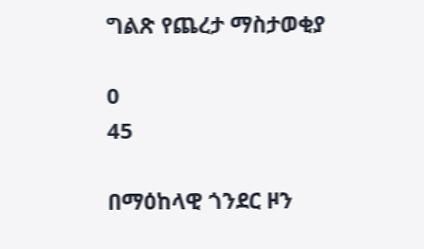ግልጽ የጨረታ ማስታወቂያ

0
45

በማዕከላዊ ጎንደር ዞን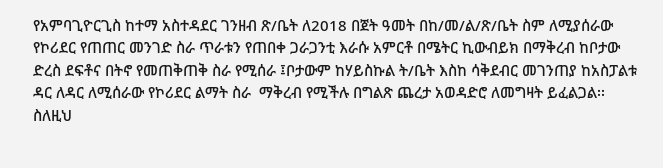የአምባጊዮርጊስ ከተማ አስተዳደር ገንዘብ ጽ/ቤት ለ2018 በጀት ዓመት በከ/መ/ል/ጽ/ቤት ስም ለሚያሰራው የኮሪደር የጠጠር መንገድ ስራ ጥራቱን የጠበቀ ጋራጋንቲ እራሱ አምርቶ በሜትር ኪውብይክ በማቅረብ ከቦታው ድረስ ደፍቶና በትኖ የመጠቅጠቅ ስራ የሚሰራ ፤ቦታውም ከሃይስኩል ት/ቤት እስከ ሳቅደብር መገንጠያ ከአስፓልቱ ዳር ለዳር ለሚሰራው የኮሪደር ልማት ስራ  ማቅረብ የሚችሉ በግልጽ ጨረታ አወዳድሮ ለመግዛት ይፈልጋል፡፡ ስለዚህ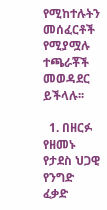የሚከተሉትን መሰፈርቶች የሚያሟሉ ተጫራቾች መወዳደር ይችላሉ፡፡

  1. በዘርፉ የዘመኑ የታደስ ህጋዊ የንግድ ፈቃድ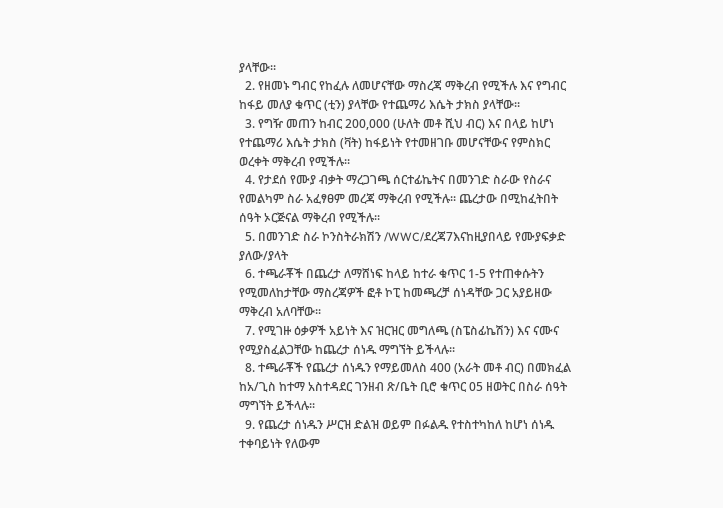ያላቸው፡፡
  2. የዘመኑ ግብር የከፈሉ ለመሆናቸው ማስረጃ ማቅረብ የሚችሉ እና የግብር ከፋይ መለያ ቁጥር (ቲን) ያላቸው የተጨማሪ እሴት ታክስ ያላቸው፡፡
  3. የግዥ መጠን ከብር 200,000 (ሁለት መቶ ሺህ ብር) እና በላይ ከሆነ የተጨማሪ እሴት ታክስ (ቫት) ከፋይነት የተመዘገቡ መሆናቸውና የምስክር ወረቀት ማቅረብ የሚችሉ፡፡
  4. የታደሰ የሙያ ብቃት ማረጋገጫ ሰርተፊኬትና በመንገድ ስራው የስራና የመልካም ስራ አፈፃፀም መረጃ ማቅረብ የሚችሉ፡፡ ጨረታው በሚከፈትበት ሰዓት ኦርጅናል ማቅረብ የሚችሉ፡፡
  5. በመንገድ ስራ ኮንስትራክሽን /WWC/ደረጃ7እናከዚያበላይ የሙያፍቃድ ያለው/ያላት
  6. ተጫራቾች በጨረታ ለማሸነፍ ከላይ ከተራ ቁጥር 1-5 የተጠቀሱትን የሚመለከታቸው ማስረጃዎች ፎቶ ኮፒ ከመጫረቻ ሰነዳቸው ጋር አያይዘው ማቅረብ አለባቸው፡፡
  7. የሚገዙ ዕቃዎች አይነት እና ዝርዝር መግለጫ (ስፔስፊኬሽን) እና ናሙና የሚያስፈልጋቸው ከጨረታ ሰነዱ ማግኘት ይችላሉ፡፡
  8. ተጫራቾች የጨረታ ሰነዱን የማይመለስ 400 (አራት መቶ ብር) በመክፈል ከአ/ጊስ ከተማ አስተዳደር ገንዘብ ጽ/ቤት ቢሮ ቁጥር 05 ዘወትር በስራ ሰዓት ማግኘት ይችላሉ፡፡
  9. የጨረታ ሰነዱን ሥርዝ ድልዝ ወይም በፉልዱ የተስተካከለ ከሆነ ሰነዱ ተቀባይነት የለውም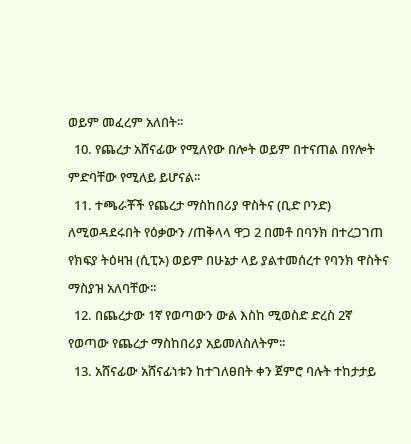ወይም መፈረም አለበት፡፡
  10. የጨረታ አሸናፊው የሚለየው በሎት ወይም በተናጠል በየሎት ምድባቸው የሚለይ ይሆናል፡፡
  11. ተጫራቾች የጨረታ ማስከበሪያ ዋስትና (ቢድ ቦንድ) ለሚወዳደሩበት የዕቃውን /ጠቅላላ ዋጋ 2 በመቶ በባንክ በተረጋገጠ የክፍያ ትዕዛዝ (ሲፒኦ) ወይም በሁኔታ ላይ ያልተመሰረተ የባንክ ዋስትና ማስያዝ አለባቸው፡፡
  12. በጨረታው 1ኛ የወጣውን ውል እስከ ሚወስድ ድረስ 2ኛ የወጣው የጨረታ ማስከበሪያ አይመለስለትም፡፡
  13. አሸናፊው አሸናፊነቱን ከተገለፀበት ቀን ጀምሮ ባሉት ተከታታይ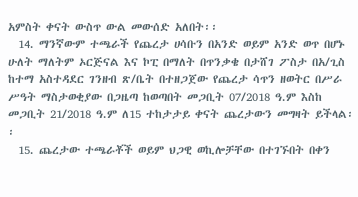አምስት ቀናት ውስጥ ውል መውሰድ አለበት፡፡
  14. ማንኛውም ተጫራች የጨረታ ሀሳቡን በአንድ ወይም አንድ ወጥ በሆኑ ሁለት ማለትም ኦርጅናል እና ኮፒ በማለት በጥንቃቄ በታሸገ ፖስታ በአ/ጊስ ከተማ አስተዳደር ገንዘብ ጽ/ቤት በተዘጋጀው የጨረታ ሳጥን ዘወትር በሥራ ሥዓት ማስታወቂያው በጋዜጣ ከወጣበት መጋቢት 07/2018 ዓ.ም እስከ መጋቢት 21/2018 ዓ.ም ለ15 ተከታታይ ቀናት ጨረታውን መግዛት ይችላል፡፡
  15. ጨረታው ተጫራቾች ወይም ህጋዊ ወኪሎቻቸው በተገኙበት በቀን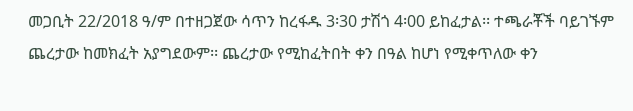መጋቢት 22/2018 ዓ/ም በተዘጋጀው ሳጥን ከረፋዱ 3፡30 ታሽጎ 4፡00 ይከፈታል፡፡ ተጫራቾች ባይገኙም ጨረታው ከመክፈት አያግደውም፡፡ ጨረታው የሚከፈትበት ቀን በዓል ከሆነ የሚቀጥለው ቀን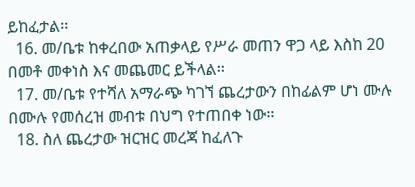ይከፈታል፡፡
  16. መ/ቤቱ ከቀረበው አጠቃላይ የሥራ መጠን ዋጋ ላይ እስከ 20 በመቶ መቀነስ እና መጨመር ይችላል፡፡
  17. መ/ቤቱ የተሻለ አማራጭ ካገኘ ጨረታውን በከፊልም ሆነ ሙሉ በሙሉ የመሰረዝ መብቱ በህግ የተጠበቀ ነው፡፡
  18. ስለ ጨረታው ዝርዝር መረጃ ከፈለጉ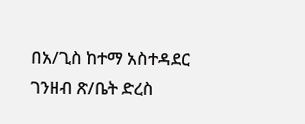በአ/ጊስ ከተማ አስተዳደር ገንዘብ ጽ/ቤት ድረስ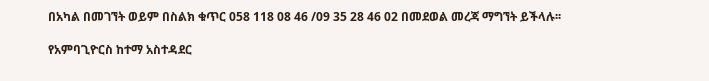በአካል በመገኘት ወይም በስልክ ቁጥር 058 118 08 46 /09 35 28 46 02 በመደወል መረጃ ማግኘት ይችላሉ፡፡

የአምባጊዮርስ ከተማ አስተዳደር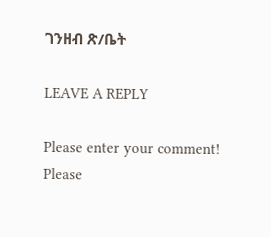ገንዘብ ጽ/ቤት

LEAVE A REPLY

Please enter your comment!
Please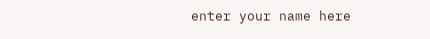enter your name here